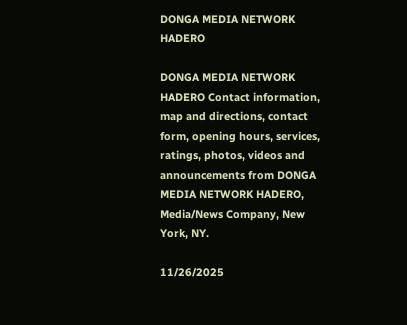DONGA MEDIA NETWORK HADERO

DONGA MEDIA NETWORK HADERO Contact information, map and directions, contact form, opening hours, services, ratings, photos, videos and announcements from DONGA MEDIA NETWORK HADERO, Media/News Company, New York, NY.

11/26/2025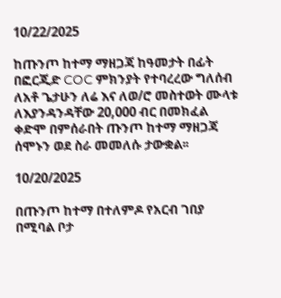10/22/2025

ከጡንጦ ከተማ ማዘጋጃ ከዓመታት በፊት በፎርጂድ COC ምክንያት የተባረረው ግለሰብ ለአቶ ጌታሁን ለሬ እና ለወ/ሮ መስተወት ሙላቱ ለእያንዳንዳቸው 20,000 ብር በመክፈል ቀድሞ በምሰራበት ጡንጦ ከተማ ማዘጋጃ ሰሞኑን ወደ ስራ መመለሱ ታውቋል፡፡

10/20/2025

በጡንጦ ከተማ በተለምዶ የአርብ ገበያ በሚባል ቦታ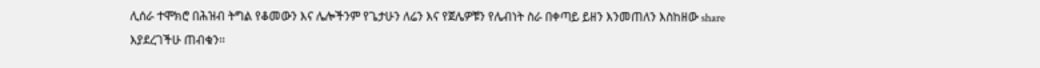ሊሰራ ተሞክሮ በሕዝብ ትግል የቆመውን እና ሌሎችንም የጌታሁን ለሬን እና የጀሌዎቹን የሌብነት ስራ በቀጣይ ይዘን እንመጠለን እስከዘው share እያደረገችሁ ጠብቁን፡፡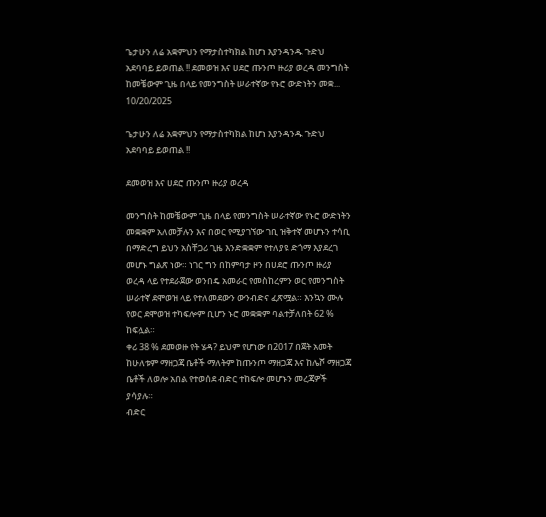ጌታሁን ለሬ አቋምህን የማታስተካክል ከሆነ እያንዳንዱ ጉድህ አደባባይ ይወጠል !! ደመወዝ እና ሀደሮ ጡንጦ ዙሪያ ወረዳ መንግስት ከመቼውም ጊዜ በላይ የመንግስት ሠራተኛው የኑሮ ውድነትን መቋ...
10/20/2025

ጌታሁን ለሬ አቋምህን የማታስተካክል ከሆነ እያንዳንዱ ጉድህ አደባባይ ይወጠል !!

ደመወዝ እና ሀደሮ ጡንጦ ዙሪያ ወረዳ

መንግስት ከመቼውም ጊዜ በላይ የመንግስት ሠራተኛው የኑሮ ውድነትን መቋቋም አለመቻሉን እና በወር የሚያገኘው ገቢ ዝቅተኛ መሆኑን ተሳቢ በማድረግ ይህን አስቸጋሪ ጊዜ እንድቋቋም የተለያዩ ድጎማ እያደረገ መሆኑ ግልጽ ነው። ነገር ግን በከምባታ ዞን በሀደሮ ጡንጦ ዙሪያ ወረዳ ላይ የተደራጀው ወንበዴ አመራር የመስከረምን ወር የመንግስት ሠራተኛ ደሞወዝ ላይ የተለመደውን ውንብድና ፈጽሟል። እንኳን ሙሉ የወር ደሞወዝ ተካፍሎም ቢሆን ኑሮ መቋቋም ባልተቻለበት 62 % ከፍሏል።
ቀሪ 38 % ደመወዙ የት ሄዳ? ይህም የሆነው በ2017 በጀት አመት ከሁለቱም ማዘጋጃ ቤቶች ማለትም ከጡንጦ ማዘጋጃ እና ከሌሾ ማዘጋጃ ቤቶች ለወሎ አበል የተወሰደ ብድር ተከፍሎ መሆኑን መረጃዎች ያሳያሉ።
ብድር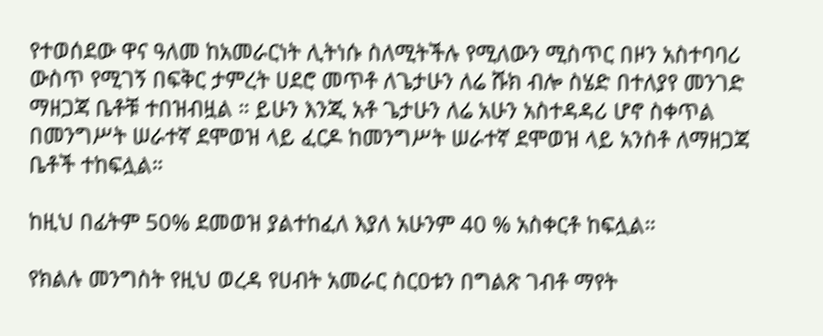የተወሰደው ዋና ዓለመ ከአመራርነት ሊትነሱ ስለሚትችሉ የሚለውን ሚስጥር በዞን አስተባባሪ ውስጥ የሚገኝ በፍቅር ታምረት ሀደሮ መጥቶ ለጌታሁን ለሬ ሹክ ብሎ ስሄድ በተለያየ መንገድ ማዘጋጃ ቤቶቹ ተበዝብዟል ። ይሁን እንጂ አቶ ጌታሁን ለሬ አሁን አስተዳዳሪ ሆኖ ስቀጥል በመንግሥት ሠራተኛ ደሞወዝ ላይ ፈርዶ ከመንግሥት ሠራተኛ ደሞወዝ ላይ አንስቶ ለማዘጋጃ ቤቶች ተከፍሏል።

ከዚህ በፊትም 50% ደመወዝ ያልተከፈለ እያለ አሁንም 40 % አስቀርቶ ከፍሏል።

የክልሉ መንግስት የዚህ ወረዳ የሀብት አመራር ስርዐቱን በግልጽ ገብቶ ማየት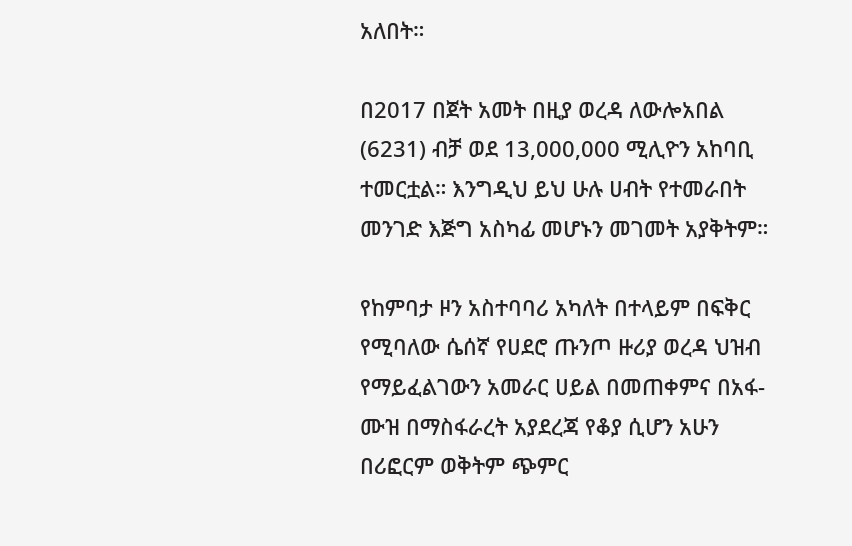አለበት።

በ2017 በጀት አመት በዚያ ወረዳ ለውሎአበል (6231) ብቻ ወደ 13,000,000 ሚሊዮን አከባቢ ተመርቷል። እንግዲህ ይህ ሁሉ ሀብት የተመራበት መንገድ እጅግ አስካፊ መሆኑን መገመት አያቅትም።

የከምባታ ዞን አስተባባሪ አካለት በተላይም በፍቅር የሚባለው ሴሰኛ የሀደሮ ጡንጦ ዙሪያ ወረዳ ህዝብ የማይፈልገውን አመራር ሀይል በመጠቀምና በአፋ-ሙዝ በማስፋራረት አያደረጃ የቆያ ሲሆን አሁን በሪፎርም ወቅትም ጭምር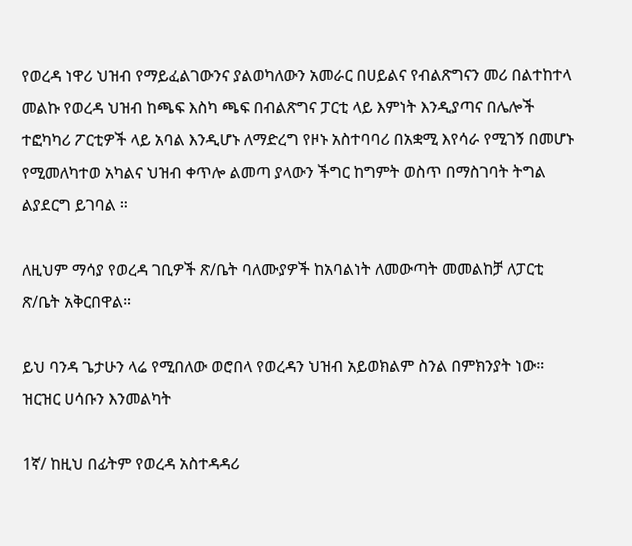የወረዳ ነዋሪ ህዝብ የማይፈልገውንና ያልወካለውን አመራር በሀይልና የብልጽግናን መሪ በልተከተላ መልኩ የወረዳ ህዝብ ከጫፍ እስካ ጫፍ በብልጽግና ፓርቲ ላይ እምነት እንዲያጣና በሌሎች ተፎካካሪ ፖርቲዎች ላይ አባል እንዲሆኑ ለማድረግ የዞኑ አስተባባሪ በአቋሚ እየሳራ የሚገኝ በመሆኑ የሚመለካተወ አካልና ህዝብ ቀጥሎ ልመጣ ያላውን ችግር ከግምት ወስጥ በማስገባት ትግል ልያደርግ ይገባል ።

ለዚህም ማሳያ የወረዳ ገቢዎች ጽ/ቤት ባለሙያዎች ከአባልነት ለመውጣት መመልከቻ ለፓርቲ ጽ/ቤት አቅርበዋል።

ይህ ባንዳ ጌታሁን ላሬ የሚበለው ወሮበላ የወረዳን ህዝብ አይወክልም ስንል በምክንያት ነው።
ዝርዝር ሀሳቡን እንመልካት

1ኛ/ ከዚህ በፊትም የወረዳ አስተዳዳሪ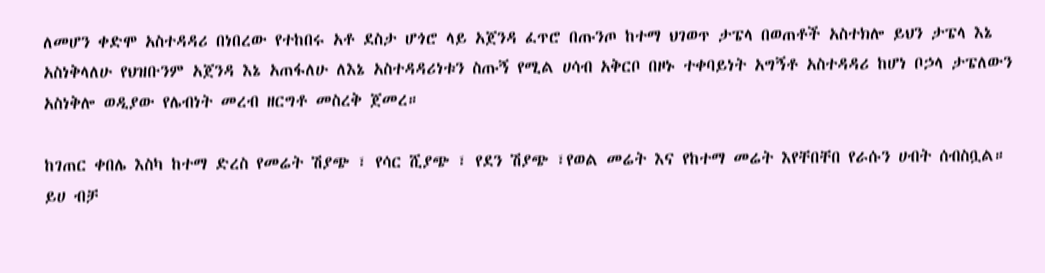ለመሆን ቀድሞ አስተዳዳሪ በነበረው የተከበሩ አቶ ደስታ ሆጎሮ ላይ አጀንዳ ፈጥሮ በጡንጦ ከተማ ህገወጥ ታፔላ በወጠቶች አስተክሎ ይህን ታፔላ እኔ አስነቅላለሁ የህዝቡንም አጀንዳ እኔ አጠፋለሁ ለእኔ አስተዳዳሪነቱን ስጡኝ የሚል ሀሳብ አቅርቦ በዞኑ ተቀባይነት አግኝቶ አስተዳዳሪ ከሆነ ቦኃላ ታፔለውን አስነቅሎ ወዲያው የሌብነት መረብ ዘርግቶ መስረቅ ጀመረ።

ከገጠር ቀበሌ እስካ ከተማ ድረስ የመሬት ሽያጭ ፣ የሳር ሺያጭ ፣ የደን ሽያጭ ፣የወል መሬት እና የከተማ መሬት እየቸበቸበ የራሱን ሀብት ሰብስቧል። ይሀ ብቻ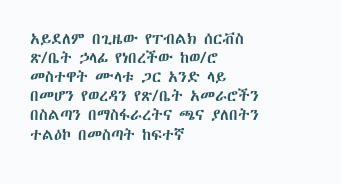አይደለም በጊዜው የፐብልክ ሰርቭስ ጽ/ቤት ኃላፊ የነበረችው ከወ/ሮ መስተዋት ሙላቱ ጋር አንድ ላይ በመሆን የወረዳን የጽ/ቤት አመራሮችን በስልጣን በማስፋራረትና ጫና ያለበትን ተልዕኮ በመስጣት ከፍተኛ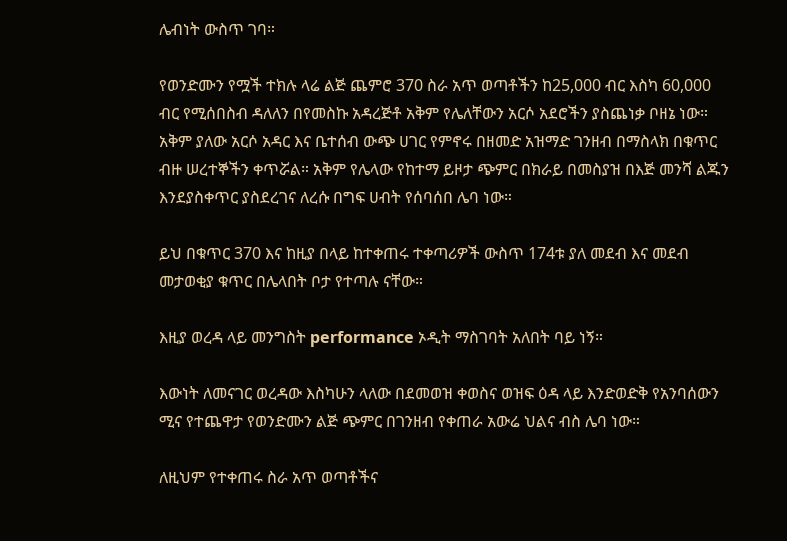ሌብነት ውስጥ ገባ።

የወንድሙን የሟች ተክሉ ላሬ ልጅ ጨምሮ 370 ስራ አጥ ወጣቶችን ከ25,000 ብር እስካ 60,000 ብር የሚሰበስብ ዳለለን በየመስኩ አዳረጅቶ አቅም የሌለቸውን አርሶ አደሮችን ያስጨነቃ ቦዘኔ ነው። አቅም ያለው አርሶ አዳር እና ቤተሰብ ውጭ ሀገር የምኖሩ በዘመድ አዝማድ ገንዘብ በማስላክ በቁጥር ብዙ ሠረተኞችን ቀጥሯል። አቅም የሌላው የከተማ ይዞታ ጭምር በክራይ በመስያዝ በእጅ መንሻ ልጁን እንደያስቀጥር ያስደረገና ለረሱ በግፍ ሀብት የሰባሰበ ሌባ ነው።

ይህ በቁጥር 370 እና ከዚያ በላይ ከተቀጠሩ ተቀጣሪዎች ውስጥ 174ቱ ያለ መደብ እና መደብ መታወቂያ ቁጥር በሌላበት ቦታ የተጣሉ ናቸው።

እዚያ ወረዳ ላይ መንግስት performance ኦዲት ማስገባት አለበት ባይ ነኝ።

እውነት ለመናገር ወረዳው እስካሁን ላለው በደመወዝ ቀወስና ወዝፍ ዕዳ ላይ እንድወድቅ የአንባሰውን ሚና የተጨዋታ የወንድሙን ልጅ ጭምር በገንዘብ የቀጠራ አውሬ ህልና ብስ ሌባ ነው።

ለዚህም የተቀጠሩ ስራ አጥ ወጣቶችና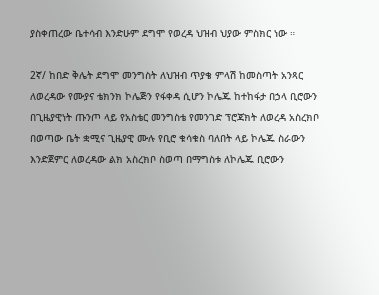ያስቀጠረው ቤተሳብ እንድሁም ደግሞ የወረዳ ህዝብ ህያው ምስክር ነው ።

2ኛ/ ከበድ ቅሌት ደግሞ መንግስት ለህዝብ ጥያቄ ምላሽ ከመስጣት አንጻር ለወረዳው የሙያና ቴክንክ ኮሌጅን የፋቀዳ ሲሆን ኮሌጁ ከተከፋታ በኃላ ቢሮውን በጊዜያዊነት ጡንጦ ላይ የአስቴር መንግስቴ የመንገድ ፕሮጃክት ለወረዳ አስረክቦ በወጣው ቤት ቋሚና ጊዜያዊ ሙሉ የቢሮ ቁሳቁስ ባለበት ላይ ኮሌጁ ስራውን እንድጀምር ለወረዳው ልክ አስረክቦ ስወጣ በማግስቱ ለኮሌጁ ቢሮውን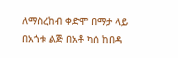ለማስረከብ ቀድሞ በማታ ላይ በአጎቱ ልጅ በአቶ ካሰ ከበዳ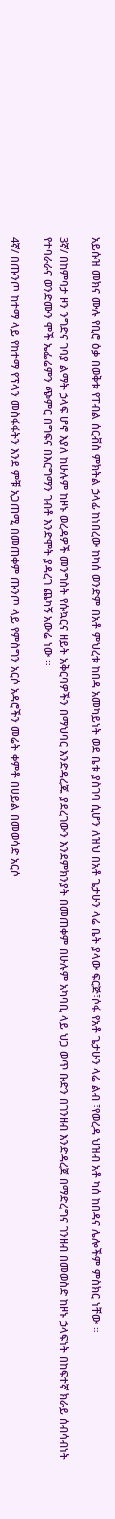አይሱዝ መክና ሙሉ የቢሮ ዕቃ በወቅቱ የፐብል ሰርቭስ ምክትል ኃላፊ ከነበረው ከካሰ ወንድም በአቶ ምህረቱ ከበዳ አመካይነት ወደ ቤቱ ያስገባ ሲሆን ለዝህ በአቶ ጌታሁን ላሬ ቤት ያላው ፍርጅ፣ሶፋ የአቶ ጌታሁን ላሬ ልብ ፣የወረዳ ህዝብ አቶ ካሰ ከበዳና ሌሎችም ምስክር ነቸው ።

3ኛ/ በከምባታ ዞን ንግድና ገባያ ልማት ኃላፍ ሆኖ እያለ ከሁሉም ከዞኑ ወረዳዎች መንግስት የሱኳርና ዘይት አቅርባዎችን በማህባር እንድዳረጁ ያደረገውን እንደምክንያት በመጠቀም በሁሉም አካባቢ ላይ ህጋ ወጥ ቡድን በገንዘብ እንድዳረጀ በማድረግና ገንዘብ በመወስድ ከዞኑ ኃላፍነት በከፍተኛ ክራይ ሰብሳብነት የተባራራና ወንድሙን ሞች ኤፌሬምን ጭምር በግፍና በእርግማን ገብቶ እንድሞት ያዳረገ ጨካኝ አውሬ ነው ።

4ኛ/ በጡንጦ ከተማ ላይ የከተማ የፕላን መስፋፋትን እንደ ምቹ አጋጠሚ በመጠቀም ጡንጦ ላይ የምስግን አርሶ አዳሮችን መሬት ቀምቶ በሀይል በመወሳድ አርሶ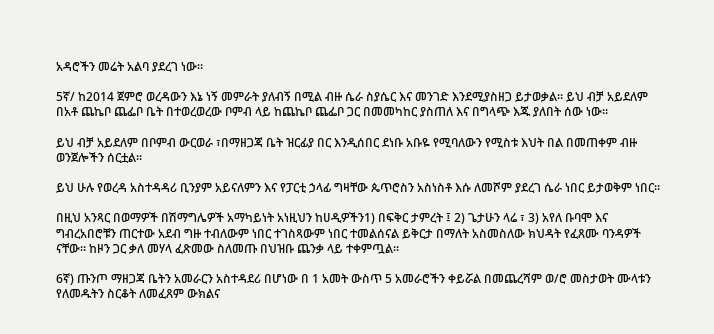አዳሮችን መሬት አልባ ያደረገ ነው።

5ኛ/ ከ2014 ጀምሮ ወረዳውን እኔ ነኝ መምራት ያለብኝ በሚል ብዙ ሴራ ስያሴር እና መንገድ እንደሚያስዘጋ ይታወቃል። ይህ ብቻ አይደለም በአቶ ጨኬቦ ጨፌቦ ቤት በተወረወረው ቦምብ ላይ ከጨኬቦ ጨፌቦ ጋር በመመካከር ያስጠለ እና በግላጭ እጁ ያለበት ሰው ነው።

ይህ ብቻ አይደለም በቦምብ ውርወራ ፣በማዘጋጃ ቤት ዝርፊያ በር እንዲሰበር ደነቡ አቡዬ የሚባለውን የሚስቱ እህት በል በመጠቀም ብዙ ወንጀሎችን ሰርቷል።

ይህ ሁሉ የወረዳ አስተዳዳሪ ቢንያም አይናለምን እና የፓርቲ ኃላፊ ግዛቸው ጴጥሮስን አስነስቶ እሱ ለመሾም ያደረገ ሴራ ነበር ይታወቅም ነበር።

በዚህ አንጻር በወማዎች በሽማግሌዎች አማካይነት አነዚህን ከሀዲዎችን1) በፍቅር ታምረት ፤ 2) ጌታሁን ላሬ ፣ 3) አየለ ቡባሞ እና ግብረአበሮቹን ጠርተው አደብ ግዙ ተብለውም ነበር ተገስጻውም ነበር ተመልሰናል ይቅርታ በማለት አስመስለው ክህዳት የፈጸሙ ባንዳዎች ናቸው። ከዞን ጋር ቃለ መሃላ ፈጽመው ስለመጡ በህዝቡ ጨንቃ ላይ ተቀምጧል።

6ኛ) ጡንጦ ማዘጋጃ ቤትን አመራርን አስተዳደሪ በሆነው በ 1 አመት ውስጥ 5 አመራሮችን ቀይሯል በመጨረሻም ወ/ሮ መስታወት ሙላቱን የለመዱትን ስርቆት ለመፈጸም ውክልና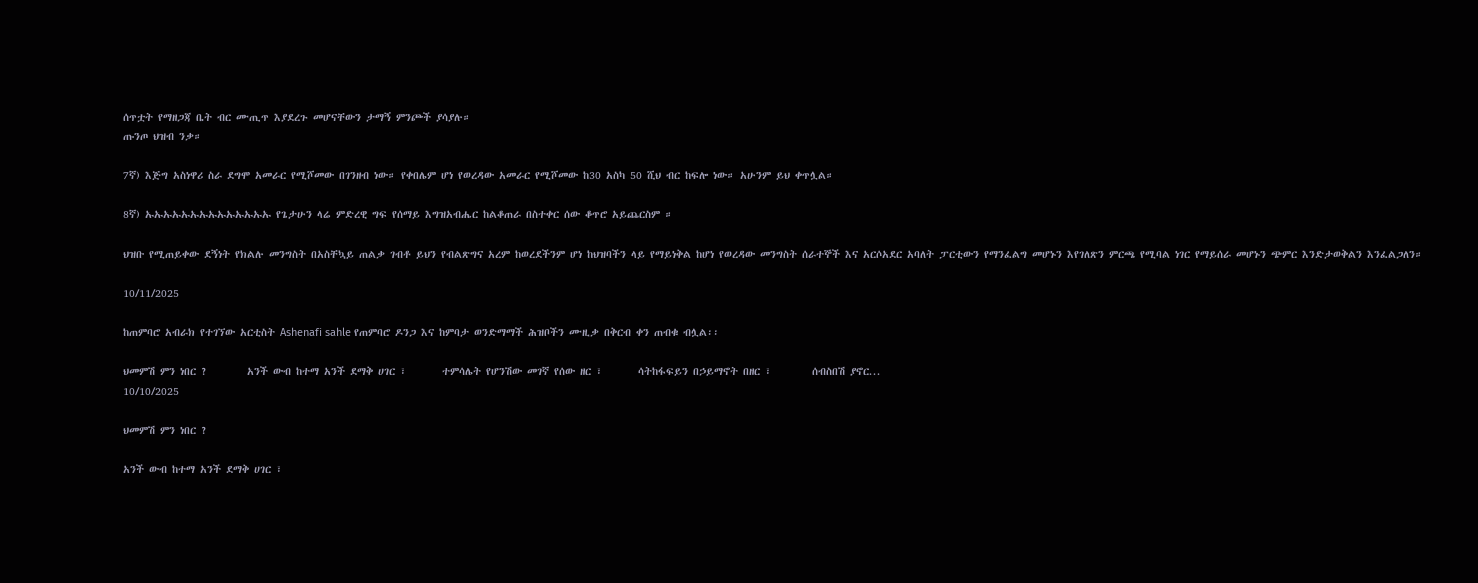ሰጥቷት የማዘጋጃ ቤት ብር ሙጢጥ እያደረጉ መሆናቸውን ታማኝ ምንጮች ያሳያሉ።
ጡንጦ ህዝብ ንቃ።

7ኛ) እጅግ አስነዋሪ ስራ ደግሞ አመራር የሚሾመው በገንዘብ ነው። የቀበሌም ሆነ የወረዳው አመራር የሚሾመው ከ30 አስካ 50 ሺህ ብር ከፍሎ ነው። አሁንም ይህ ቀጥሏል።

8ኛ) ኡኡኡኡኡኡኡኡኡኡኡኡኡኡ የጌታሁን ላሬ ምድረዊ ግፍ የሰማይ እግዝአብሔር ከልቆጠራ በስተቀር ሰው ቆጥሮ አይጨርስም ።

ህዝቡ የሚጠይቀው ደኝነት የክልሉ መንግስት በአስቸኳይ ጠልቃ ገብቶ ይህን የብልጽግና አረም ከወረደችንም ሆነ ከህዝባችን ላይ የማይነቅል ከሆነ የወረዳው መንግስት ሰራተኞች እና አርሶአደር አባለት ፓርቲውን የማንፈልግ መሆኑን እየገለጽን ምርጫ የሚባል ነገር የማይሰራ መሆኑን ጭምር እንድታወቅልን እንፈልጋለን።

10/11/2025

ከጠምባሮ አብራክ የተገኘው አርቲስት Ashenafi sahle የጠምባሮ ዶንጋ እና ከምባታ ወንድማማች ሕዝቦችን ሙዚቃ በቅርብ ቀን ጠብቁ ብሏል፡፡

ህመምሽ ምን ነበር ?        አንች ውብ ከተማ አንች ደማቅ ሀገር ፣       ተምሳሌት የሆንሽው መገኛ የሰው ዘር ፣       ሳትከፋፍይን በኃይማኖት በዘር ፣        ሰብስበሽ ያኖር...
10/10/2025

ህመምሽ ምን ነበር ?

አንች ውብ ከተማ አንች ደማቅ ሀገር ፣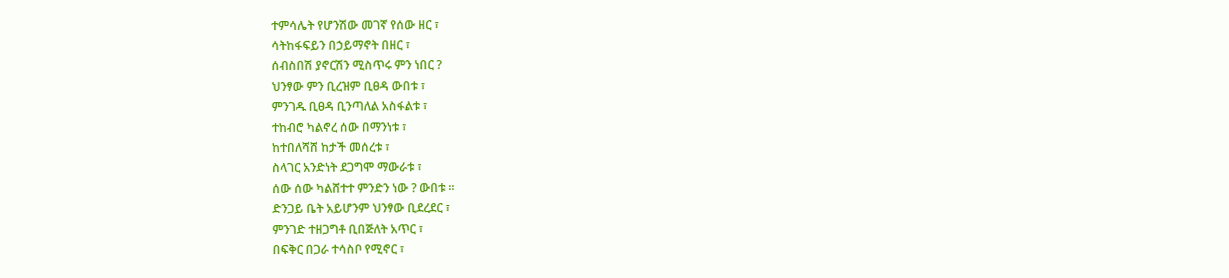ተምሳሌት የሆንሽው መገኛ የሰው ዘር ፣
ሳትከፋፍይን በኃይማኖት በዘር ፣
ሰብስበሽ ያኖርሽን ሚስጥሩ ምን ነበር ?
ህንፃው ምን ቢረዝም ቢፀዳ ውበቱ ፣
ምንገዱ ቢፀዳ ቢንጣለል አስፋልቱ ፣
ተከብሮ ካልኖረ ሰው በማንነቱ ፣
ከተበለሻሸ ከታች መሰረቱ ፣
ስላገር አንድነት ደጋግሞ ማውራቱ ፣
ሰው ሰው ካልሸተተ ምንድን ነው ? ውበቱ ።
ድንጋይ ቤት አይሆንም ህንፃው ቢደረደር ፣
ምንገድ ተዘጋግቶ ቢበጅለት አጥር ፣
በፍቅር በጋራ ተሳስቦ የሚኖር ፣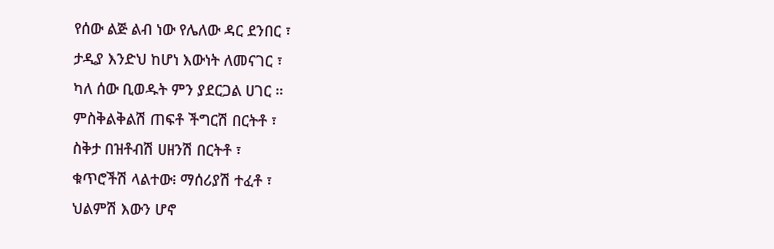የሰው ልጅ ልብ ነው የሌለው ዳር ደንበር ፣
ታዲያ እንድህ ከሆነ እውነት ለመናገር ፣
ካለ ሰው ቢወዱት ምን ያደርጋል ሀገር ።
ምስቅልቅልሽ ጠፍቶ ችግርሽ በርትቶ ፣
ስቅታ በዝቶብሽ ሀዘንሽ በርትቶ ፣
ቁጥሮችሽ ላልተው፧ ማሰሪያሽ ተፈቶ ፣
ህልምሽ እውን ሆኖ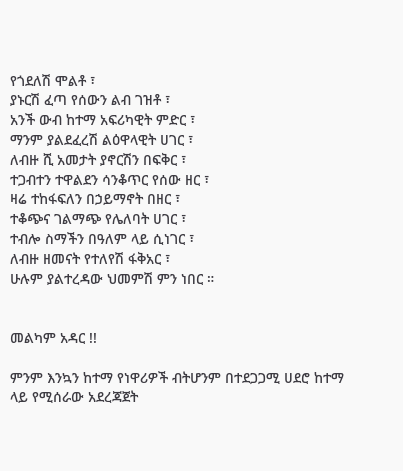የጎደለሽ ሞልቶ ፣
ያኑርሽ ፈጣ የሰውን ልብ ገዝቶ ፣
አንች ውብ ከተማ አፍሪካዊት ምድር ፣
ማንም ያልደፈረሽ ልዕዋላዊት ሀገር ፣
ለብዙ ሺ አመታት ያኖርሽን በፍቅር ፣
ተጋብተን ተዋልደን ሳንቆጥር የሰው ዘር ፣
ዛሬ ተከፋፍለን በኃይማኖት በዘር ፣
ተቆጭና ገልማጭ የሌለባት ሀገር ፣
ተብሎ ስማችን በዓለም ላይ ሲነገር ፣
ለብዙ ዘመናት የተለየሽ ፋቅአር ፣
ሁሉም ያልተረዳው ህመምሽ ምን ነበር ።


መልካም አዳር !!

ምንም እንኳን ከተማ የነዋሪዎች ብትሆንም በተደጋጋሚ ሀደሮ ከተማ ላይ የሚሰራው አደረጃጀት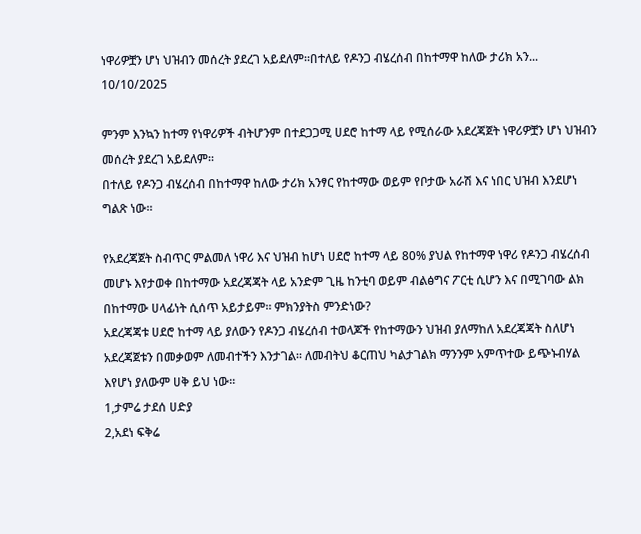ነዋሪዎቿን ሆነ ህዝብን መሰረት ያደረገ አይደለም።በተለይ የዶንጋ ብሄረሰብ በከተማዋ ከለው ታሪክ አን...
10/10/2025

ምንም እንኳን ከተማ የነዋሪዎች ብትሆንም በተደጋጋሚ ሀደሮ ከተማ ላይ የሚሰራው አደረጃጀት ነዋሪዎቿን ሆነ ህዝብን መሰረት ያደረገ አይደለም።
በተለይ የዶንጋ ብሄረሰብ በከተማዋ ከለው ታሪክ አንፃር የከተማው ወይም የቦታው አራሽ እና ነበር ህዝብ እንደሆነ ግልጽ ነው።

የአደረጃጀት ስብጥር ምልመለ ነዋሪ እና ህዝብ ከሆነ ሀደሮ ከተማ ላይ 80% ያህል የከተማዋ ነዋሪ የዶንጋ ብሄረሰብ መሆኑ እየታወቀ በከተማው አደረጃጃት ላይ አንድም ጊዜ ከንቲባ ወይም ብልፅግና ፖርቲ ሲሆን እና በሚገባው ልክ በከተማው ሀላፊነት ሲሰጥ አይታይም። ምክንያትስ ምንድነው?
አደረጃጃቱ ሀደሮ ከተማ ላይ ያለውን የዶንጋ ብሄረሰብ ተወላጆች የከተማውን ህዝብ ያለማከለ አደረጃጃት ስለሆነ አደረጃጀቱን በመቃወም ለመብተችን እንታገል። ለመብትህ ቆርጠህ ካልታገልክ ማንንም አምጥተው ይጭኑብሃል እየሆነ ያለውም ሀቅ ይህ ነው።
1,ታምሬ ታደሰ ሀድያ
2,አደነ ፍቅሬ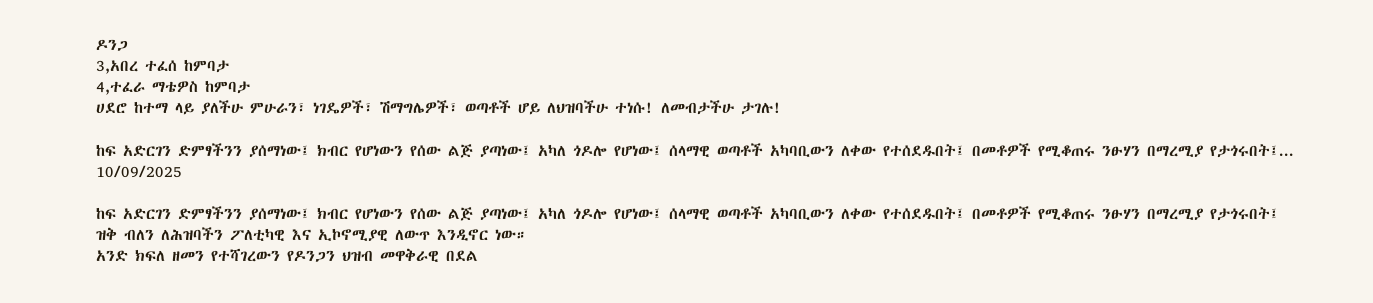ዶንጋ
3,አበረ ተፈሰ ከምባታ
4,ተፈራ ማቴዎስ ከምባታ
ሀደሮ ከተማ ላይ ያለችሁ ምሁራን፣ ነገዴዎች፣ ሽማግሌዎች፣ ወጣቶች ሆይ ለህዝባችሁ ተነሱ! ለመብታችሁ ታገሉ!

ከፍ አድርገን ድምፃችንን ያሰማነው፤ ክብር የሆነውን የሰው ልጅ ያጣነው፤ አካለ ጎዶሎ የሆነው፤ ሰላማዊ ወጣቶች አካባቢውን ለቀው የተሰደዱበት፤ በመቶዎች የሚቆጠሩ ንፁሃን በማረሚያ የታጎሩበት፤...
10/09/2025

ከፍ አድርገን ድምፃችንን ያሰማነው፤ ክብር የሆነውን የሰው ልጅ ያጣነው፤ አካለ ጎዶሎ የሆነው፤ ሰላማዊ ወጣቶች አካባቢውን ለቀው የተሰደዱበት፤ በመቶዎች የሚቆጠሩ ንፁሃን በማረሚያ የታጎሩበት፤ ዝቅ ብለን ለሕዝባችን ፖለቲካዊ እና ኢኮኖሚያዊ ለውጥ እንዲኖር ነው።
አንድ ክፍለ ዘመን የተሻገረውን የዶንጋን ህዝብ መዋቅራዊ በደል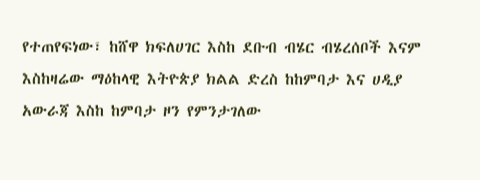የተጠየፍነው፣ ከሸዋ ክፍለሀገር እስከ ደቡብ ብሄር ብሄረሰቦች እናም እስከዛሬው ማዕከላዊ እትዮጵያ ክልል ድረስ ከከምባታ እና ሀዲያ አውራጃ እስከ ከምባታ ዞን የምንታገለው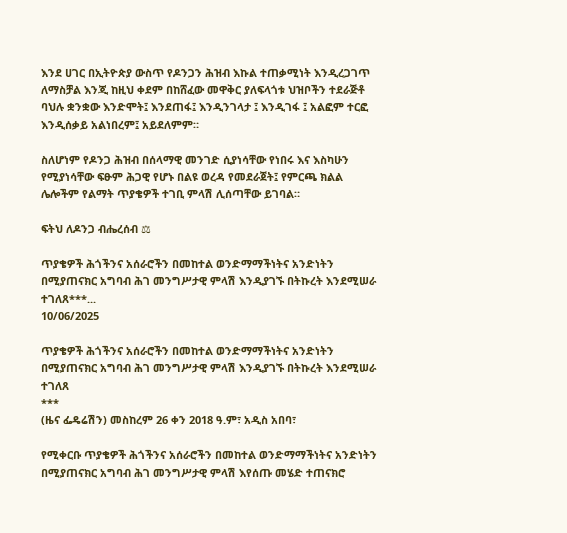እንደ ሀገር በኢትዮጵያ ውስጥ የዶንጋን ሕዝብ እኩል ተጠቃሚነት እንዲረጋገጥ ለማስቻል እንጂ ከዚህ ቀደም በከሸፈው መዋቅር ያለፍላጎቱ ህዝቦችን ተደራጅቶ ባህሉ ቋንቋው እንድሞት፤ እንደጠፋ፤ እንዲንገላታ ፤ እንዲገፋ ፤ አልፎም ተርፎ እንዲሰቃይ አልነበረም፤ አይደለምም።

ስለሆነም የዶንጋ ሕዝብ በሰላማዊ መንገድ ሲያነሳቸው የነበሩ እና እስካሁን የሚያነሳቸው ፍፁም ሕጋዊ የሆኑ በልዩ ወረዳ የመደራጀት፤ የምርጫ ክልል ሌሎችም የልማት ጥያቄዎች ተገቢ ምላሽ ሊሰጣቸው ይገባል።

ፍትህ ለዶንጋ ብሔረሰብ ⚖

ጥያቄዎች ሕጎችንና አሰራሮችን በመከተል ወንድማማችነትና አንድነትን በሚያጠናክር አግባብ ሕገ መንግሥታዊ ምላሽ እንዲያገኙ በትኩረት እንደሚሠራ ተገለጸ***...
10/06/2025

ጥያቄዎች ሕጎችንና አሰራሮችን በመከተል ወንድማማችነትና አንድነትን በሚያጠናክር አግባብ ሕገ መንግሥታዊ ምላሽ እንዲያገኙ በትኩረት እንደሚሠራ ተገለጸ
***
(ዜና ፌዴሬሽን) መስከረም 26 ቀን 2018 ዓ.ም፣ አዲስ አበባ፣

የሚቀርቡ ጥያቄዎች ሕጎችንና አሰራሮችን በመከተል ወንድማማችነትና አንድነትን በሚያጠናክር አግባብ ሕገ መንግሥታዊ ምላሽ እየሰጡ መሄድ ተጠናክሮ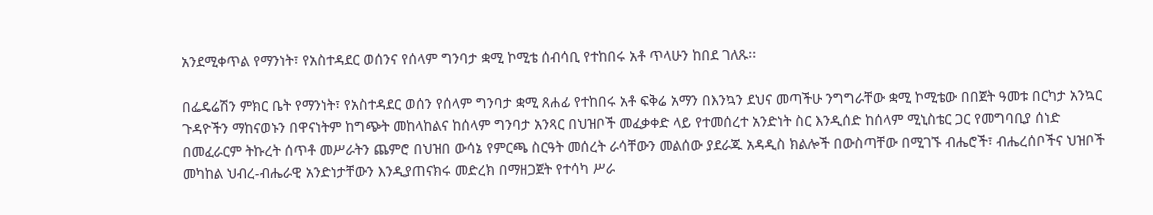አንደሚቀጥል የማንነት፣ የአስተዳደር ወሰንና የሰላም ግንባታ ቋሚ ኮሚቴ ሰብሳቢ የተከበሩ አቶ ጥላሁን ከበደ ገለጹ፡፡

በፌዴሬሽን ምክር ቤት የማንነት፣ የአስተዳደር ወሰን የሰላም ግንባታ ቋሚ ጸሐፊ የተከበሩ አቶ ፍቅሬ አማን በእንኳን ደህና መጣችሁ ንግግራቸው ቋሚ ኮሚቴው በበጀት ዓመቱ በርካታ አንኳር ጉዳዮችን ማከናወኑን በዋናነትም ከግጭት መከላከልና ከሰላም ግንባታ አንጻር በህዝቦች መፈቃቀድ ላይ የተመሰረተ አንድነት ስር እንዲሰድ ከሰላም ሚኒስቴር ጋር የመግባቢያ ሰነድ በመፈራርም ትኩረት ሰጥቶ መሥራትን ጨምሮ በህዝበ ውሳኔ የምርጫ ስርዓት መሰረት ራሳቸውን መልሰው ያደራጁ አዳዲስ ክልሎች በውስጣቸው በሚገኙ ብሔሮች፣ ብሔረሰቦችና ህዝቦች መካከል ህብረ-ብሔራዊ አንድነታቸውን እንዲያጠናክሩ መድረክ በማዘጋጀት የተሳካ ሥራ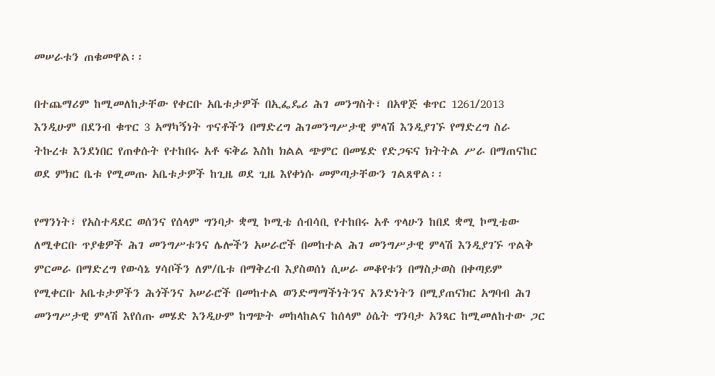መሠራቱን ጠቁመዋል፡፡

በተጨማሪም ከሚመለከታቸው የቀርቡ አቤቱታዎች በኢፌዴሪ ሕገ መንግስት፣ በአዋጅ ቁጥር 1261/2013 እንዲሁም በደንብ ቁጥር 3 አማካኝነት ጥናቶችን በማድረግ ሕገመንግሥታዊ ምላሽ እንዲያገኙ የማድረግ ስራ ትኩረቱ እንደነበር የጠቀሱት የተከበሩ አቶ ፍቅሬ እስከ ክልል ጭምር በመሄድ የድጋፍና ክትትል ሥራ በማጠናከር ወደ ምክር ቤቱ የሚመጡ አቤቱታዎች ከጊዜ ወደ ጊዜ እየቀነሱ መምጣታቸውን ገልጸዋል፡፡

የማንነት፣ የአስተዳደር ወሰንና የሰላም ግንባታ ቋሚ ኮሚቴ ሰብሳቢ የተከበሩ አቶ ጥላሁን ከበደ ቋሚ ኮሚቴው ለሚቀርቡ ጥያቄዎች ሕገ መንግሥቱንና ሌሎችን አሠራሮች በመከተል ሕገ መንግሥታዊ ምላሽ እንዲያገኙ ጥልቅ ምርመራ በማድረግ የውሳኔ ሃሳቦችን ለም/ቤቱ በማቅረብ እያስወሰነ ሲሠራ መቆየቱን በማስታወስ በቀጣይም የሚቀርቡ አቤቱታዎችን ሕጎችንና አሠራሮች በመከተል ወንድማማችነትንና አንድነትን በሚያጠናክር አግባብ ሕገ መንግሥታዊ ምላሽ እየሰጡ መሄድ እንዲሁም ከግጭት መከላከልና ከሰላም ዕሴት ግንባታ አንጻር ከሚመለከተው ጋር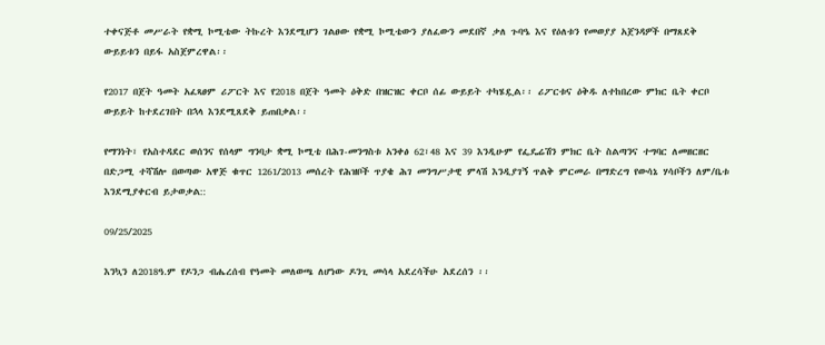ተቀናጅቶ መሥራት የቋሚ ኮሚቴው ትኩረት እንደሚሆን ገልፀው የቋሚ ኮሚቴውን ያለፈውን መደበኛ ቃለ ጉባዔ እና የዕለቱን የመወያያ አጀንዳዎች በማጸደቅ ውይይቱን በይፋ አስጀምረዋል፡፡

የ2017 በጀት ዓመት አፈጻፀም ሪፖርት እና የ2018 በጀት ዓመት ዕቅድ በዝርዝር ቀርቦ ሰፊ ውይይት ተካሄዷል፡፡ ሪፖርቱና ዕቅዱ ለተከበረው ምክር ቤት ቀርቦ ውይይት ከተደረገበት በኋላ እንደሚጸደቅ ይጠበቃል፡፡

የማንነት፣ የአስተዳደር ወሰንና የሰላም ግንባታ ቋሚ ኮሚቴ በሕገ-መንግስቱ አንቀፅ 62፣48 እና 39 እንዲሁም የፌዴሬሽን ምክር ቤት ስልጣንና ተግባር ለመዘርዘር በድጋሚ ተሻሽሎ በወጣው አዋጅ ቁጥር 1261/2013 መሰረት የሕዝቦች ጥያቄ ሕገ መንግሥታዊ ምላሽ እንዲያገኝ ጥልቅ ምርመራ በማድረግ የውሳኔ ሃሳቦችን ለም/ቤቱ እንደሚያቀርብ ይታወቃል::

09/25/2025

እንኳን ለ2018ዓ.ም የዶንጋ ብሔረሰብ የዓመት መለወጫ ለሆነው ዶንጊ መሳላ አደረሳችሁ አደረሰን ፡፡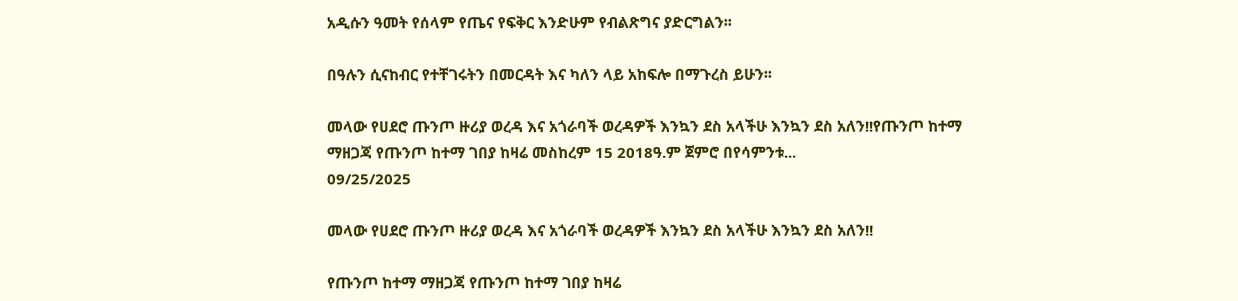አዲሱን ዓመት የሰላም የጤና የፍቅር እንድሁም የብልጽግና ያድርግልን፡፡

በዓሉን ሲናከብር የተቸገሩትን በመርዳት እና ካለን ላይ አከፍሎ በማጉረስ ይሁን፡፡

መላው የሀደሮ ጡንጦ ዙሪያ ወረዳ እና አጎራባች ወረዳዎች እንኳን ደስ አላችሁ እንኳን ደስ አለን!!የጡንጦ ከተማ ማዘጋጃ የጡንጦ ከተማ ገበያ ከዛሬ መስከረም 15 2018ዓ.ም ጀምሮ በየሳምንቱ...
09/25/2025

መላው የሀደሮ ጡንጦ ዙሪያ ወረዳ እና አጎራባች ወረዳዎች እንኳን ደስ አላችሁ እንኳን ደስ አለን!!

የጡንጦ ከተማ ማዘጋጃ የጡንጦ ከተማ ገበያ ከዛሬ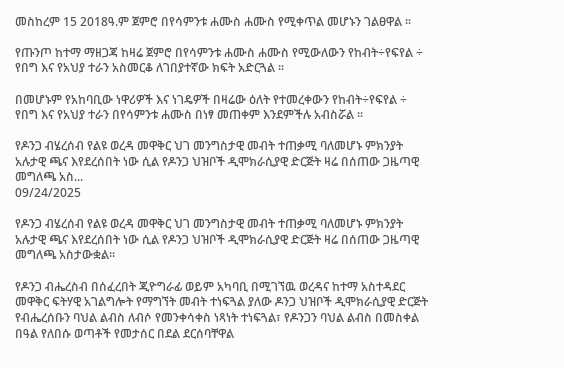መስከረም 15 2018ዓ.ም ጀምሮ በየሳምንቱ ሐሙስ ሐሙስ የሚቀጥል መሆኑን ገልፀዋል ፡፡

የጡንጦ ከተማ ማዘጋጃ ከዛሬ ጀምሮ በየሳምንቱ ሐሙስ ሐሙስ የሚውለውን የከብት÷የፍየል ÷ የበግ እና የአህያ ተራን አስመርቆ ለገበያተኛው ክፍት አድርጓል ፡፡

በመሆኑም የአከባቢው ነዋሪዎች እና ነገዴዎች በዛሬው ዕለት የተመረቀውን የከብት÷የፍየል ÷ የበግ እና የአህያ ተራን በየሳምንቱ ሐሙስ በነፃ መጠቀም እንደምችሉ አብስሯል ፡፡

የዶንጋ ብሄረሰብ የልዩ ወረዳ መዋቅር ህገ መንግስታዊ መብት ተጠቃሚ ባለመሆኑ ምክንያት አሉታዊ ጫና እየደረሰበት ነው ሲል የዶንጋ ህዝቦች ዲሞክራሲያዊ ድርጅት ዛሬ በሰጠው ጋዜጣዊ መግለጫ አስ...
09/24/2025

የዶንጋ ብሄረሰብ የልዩ ወረዳ መዋቅር ህገ መንግስታዊ መብት ተጠቃሚ ባለመሆኑ ምክንያት አሉታዊ ጫና እየደረሰበት ነው ሲል የዶንጋ ህዝቦች ዲሞክራሲያዊ ድርጅት ዛሬ በሰጠው ጋዜጣዊ መግለጫ አስታውቋል።

የዶንጋ ብሔረስብ በሰፈረበት ጂዮግራፊ ወይም አካባቢ በሚገኘዉ ወረዳና ከተማ አስተዳደር መዋቅር ፍትሃዊ አገልግሎት የማግኘት መብት ተነፍጓል ያለው ዶንጋ ህዝቦች ዲሞክራሲያዊ ድርጅት የብሔረሰቡን ባህል ልብስ ለብሶ የመንቀሳቀስ ነጻነት ተነፍጓል፣ የዶንጋን ባህል ልብስ በመስቀል በዓል የለበሱ ወጣቶች የመታሰር በደል ደርሰባቸዋል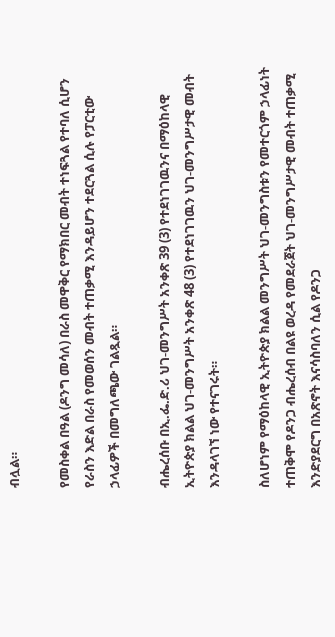ብሏል።

የመስቀል በዓል (ዶንግ መሳለ) በራስ መዋቅር የማክበር መብት ተነፍጓል የተባለ ሲሆን የራስን እድል በራስ የመወሰን መብት ተጠቃሚ እንዳይሆን ተደርጓል ሲሉ የፓርቲው ኃላፊዎች በመግለጫው ገልጿል።

ብሔረሰቡ በኢ.ፌ.ድ.ሪ ህገ-መንግሥት አንቀጽ 39 (3) የተደነገገዉንና በማዕከላዊ ኢትዮጵያ ክልል ህገ-መንግሥት አንቀጽ 48 (3) የተደነገገዉን ህገ-መንግሥታዊ መብት እንዳላገኘ ነው የተናገሩት።

ስለሆነም የማዕከላዊ ኢትዮጵያ ክልል መንግሥት ህገ-መንግስቱን የመተርጎም ኃላፊነት ተጠቅሞ የዶንጋ ብሔረሰብ በልዩ ወረዳ የመደራጀት ህገ-መንግሥታዊ መብት ተጠቃሚ እንድያደርግ በአጽኖት እናሳስባለን ሲል የዶንጋ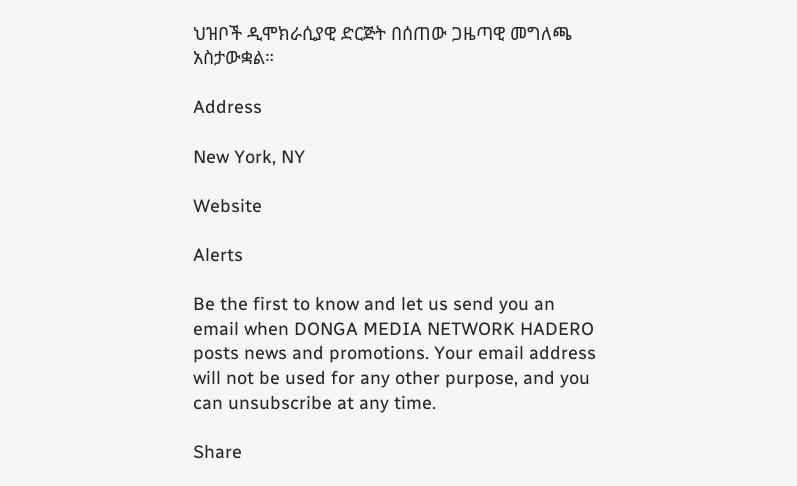ህዝቦች ዲሞክራሲያዊ ድርጅት በሰጠው ጋዜጣዊ መግለጫ አስታውቋል።

Address

New York, NY

Website

Alerts

Be the first to know and let us send you an email when DONGA MEDIA NETWORK HADERO posts news and promotions. Your email address will not be used for any other purpose, and you can unsubscribe at any time.

Share